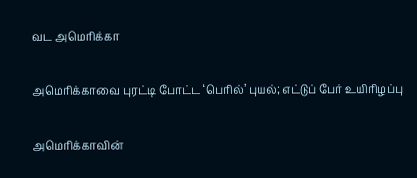வட அமெரிக்கா

அமெரிக்காவை புரட்டி போட்ட ‘பெரில்’ புயல்; எட்டுப் பேர் உயிரிழப்பு

அமெரிக்காவின்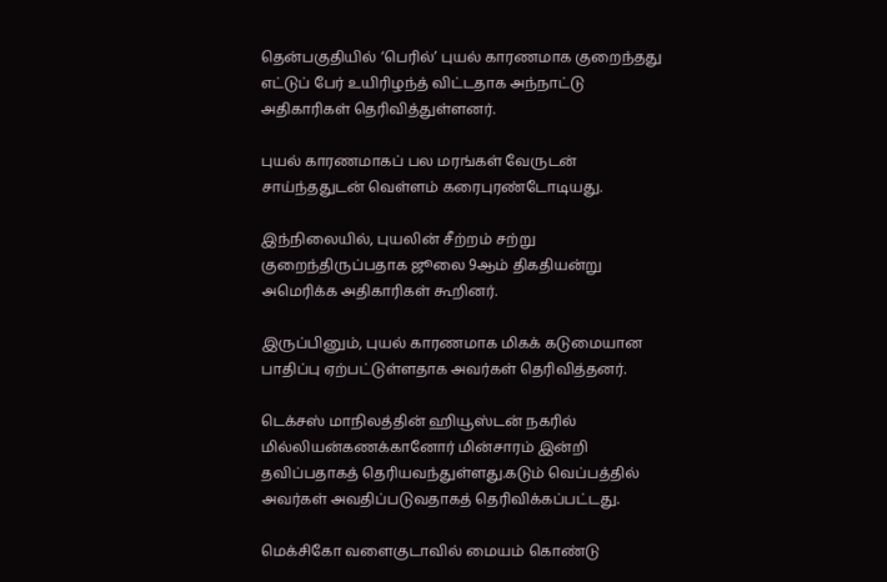தென்பகுதியில் ‘பெரில்’ புயல் காரணமாக குறைந்தது எட்டுப் பேர் உயிரிழந்த் விட்டதாக அந்நாட்டு அதிகாரிகள் தெரிவித்துள்ளனர்.

புயல் காரணமாகப் பல மரங்கள் வேருடன் சாய்ந்ததுடன் வெள்ளம் கரைபுரண்டோடியது.

இந்நிலையில், புயலின் சீற்றம் சற்று குறைந்திருப்பதாக ஜூலை 9ஆம் திகதியன்று அமெரிக்க அதிகாரிகள் கூறினர்.

இருப்பினும், புயல் காரணமாக மிகக் கடுமையான பாதிப்பு ஏற்பட்டுள்ளதாக அவர்கள் தெரிவித்தனர்.

டெக்சஸ் மாநிலத்தின் ஹியூஸ்டன் நகரில் மில்லியன்கணக்கானோர் மின்சாரம் இன்றி தவிப்பதாகத் தெரியவந்துள்ளது.கடும் வெப்பத்தில் அவர்கள் அவதிப்படுவதாகத் தெரிவிக்கப்பட்டது.

மெக்சிகோ வளைகுடாவில் மையம் கொண்டு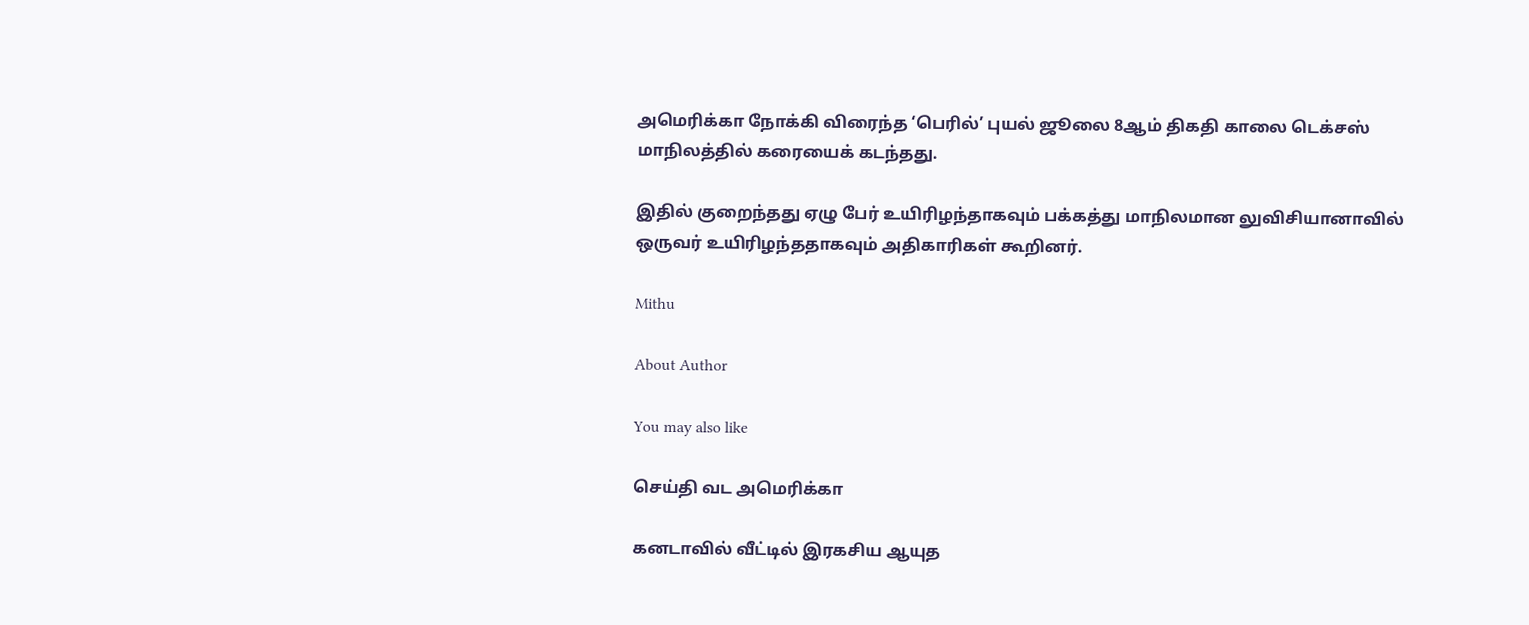அமெரிக்கா நோக்கி விரைந்த ‘பெரில்’ புயல் ஜூலை 8ஆம் திகதி காலை டெக்சஸ் மாநிலத்தில் கரையைக் கடந்தது.

இதில் குறைந்தது ஏழு பேர் உயிரிழந்தாகவும் பக்கத்து மாநிலமான லுவிசியானாவில் ஒருவர் உயிரிழந்ததாகவும் அதிகாரிகள் கூறினர்.

Mithu

About Author

You may also like

செய்தி வட அமெரிக்கா

கனடாவில் வீட்டில் இரகசிய ஆயுத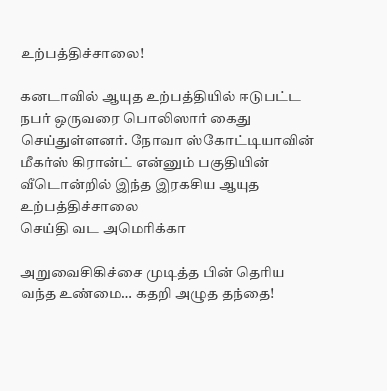உற்பத்திச்சாலை!

கனடாவில் ஆயுத உற்பத்தியில் ஈடுபட்ட நபர் ஒருவரை பொலிஸார் கைது செய்துள்ளனர். நோவா ஸ்கோட்டியாவின் மீகர்ஸ் கிரான்ட் என்னும் பகுதியின் வீடொன்றில் இந்த இரகசிய ஆயுத உற்பத்திச்சாலை
செய்தி வட அமெரிக்கா

அறுவைசிகிச்சை முடித்த பின் தெரிய வந்த உண்மை… கதறி அழுத தந்தை!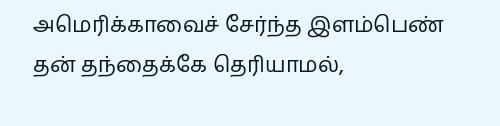அமெரிக்காவைச் சேர்ந்த இளம்பெண் தன் தந்தைக்கே தெரியாமல்,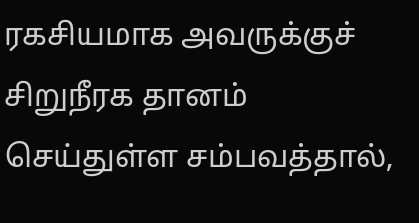ரகசியமாக அவருக்குச் சிறுநீரக தானம் செய்துள்ள சம்பவத்தால்,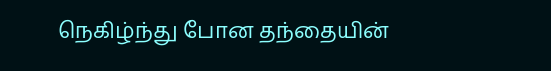நெகிழ்ந்து போன தந்தையின்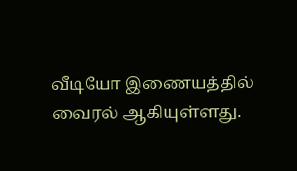வீடியோ இணையத்தில் வைரல் ஆகியுள்ளது.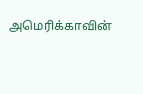அமெரிக்காவின்